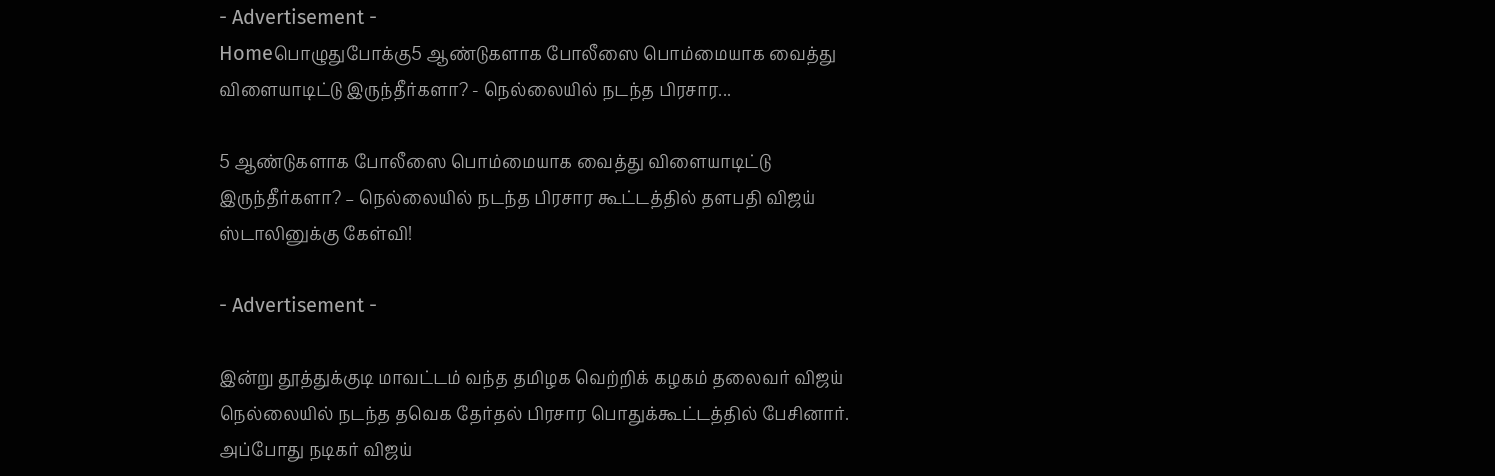- Advertisement -
Homeபொழுதுபோக்கு5 ஆண்டுகளாக போலீஸை பொம்மையாக வைத்து விளையாடிட்டு இருந்தீர்களா? - நெல்லையில் நடந்த பிரசார...

5 ஆண்டுகளாக போலீஸை பொம்மையாக வைத்து விளையாடிட்டு இருந்தீர்களா? – நெல்லையில் நடந்த பிரசார கூட்டத்தில் தளபதி விஜய் ஸ்டாலினுக்கு கேள்வி!

- Advertisement -

இன்று தூத்துக்குடி மாவட்டம் வந்த தமிழக வெற்றிக் கழகம் தலைவர் விஜய் நெல்லையில் நடந்த தவெக தேர்தல் பிரசார பொதுக்கூட்டத்தில் பேசினார். அப்போது நடிகர் விஜய்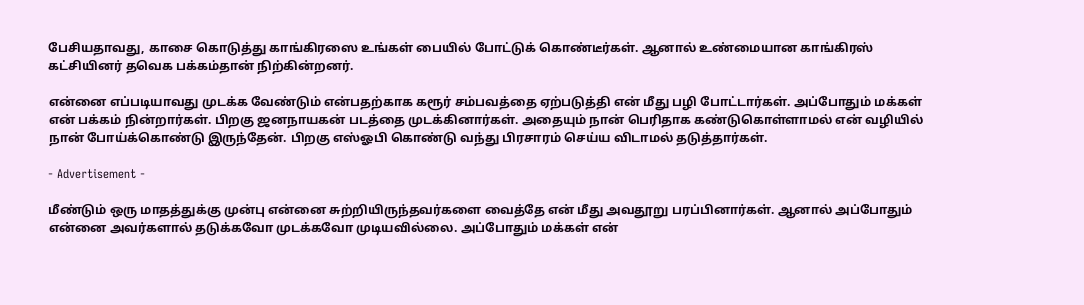பேசியதாவது, காசை கொடுத்து காங்கிரஸை உங்கள் பையில் போட்டுக் கொண்டீர்கள். ஆனால் உண்மையான காங்கிரஸ் கட்சியினர் தவெக பக்கம்தான் நிற்கின்றனர்.

என்னை எப்படியாவது முடக்க வேண்டும் என்பதற்காக கரூர் சம்பவத்தை ஏற்படுத்தி என் மீது பழி போட்டார்கள். அப்போதும் மக்கள் என் பக்கம் நின்றார்கள். பிறகு ஜனநாயகன் படத்தை முடக்கினார்கள். அதையும் நான் பெரிதாக கண்டுகொள்ளாமல் என் வழியில் நான் போய்க்கொண்டு இருந்தேன். பிறகு எஸ்ஓபி கொண்டு வந்து பிரசாரம் செய்ய விடாமல் தடுத்தார்கள்.

- Advertisement -

மீண்டும் ஒரு மாதத்துக்கு முன்பு என்னை சுற்றியிருந்தவர்களை வைத்தே என் மீது அவதூறு பரப்பினார்கள். ஆனால் அப்போதும் என்னை அவர்களால் தடுக்கவோ முடக்கவோ முடியவில்லை. அப்போதும் மக்கள் என்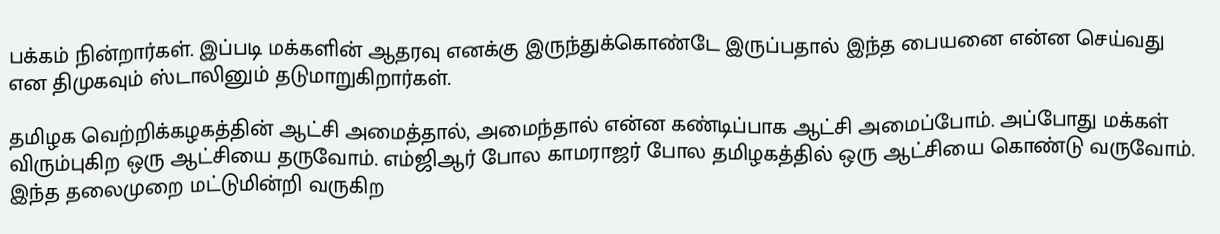பக்கம் நின்றார்கள். இப்படி மக்களின் ஆதரவு எனக்கு இருந்துக்கொண்டே இருப்பதால் இந்த பையனை என்ன செய்வது என திமுகவும் ஸ்டாலினும் தடுமாறுகிறார்கள்.

தமிழக வெற்றிக்கழகத்தின் ஆட்சி அமைத்தால், அமைந்தால் என்ன கண்டிப்பாக ஆட்சி அமைப்போம். அப்போது மக்கள் விரும்புகிற ஒரு ஆட்சியை தருவோம். எம்ஜிஆர் போல காமராஜர் போல தமிழகத்தில் ஒரு ஆட்சியை கொண்டு வருவோம். இந்த தலைமுறை மட்டுமின்றி வருகிற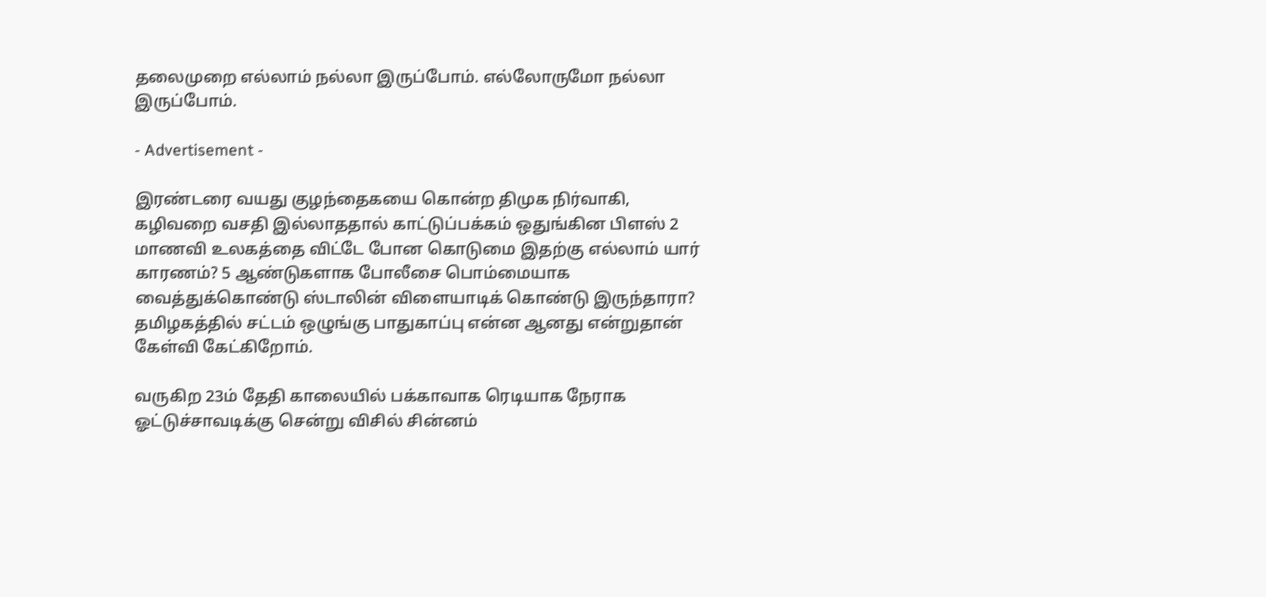தலைமுறை எல்லாம் நல்லா இருப்போம். எல்லோருமோ நல்லா இருப்போம்.

- Advertisement -

இரண்டரை வயது குழந்தைகயை கொன்ற திமுக நிர்வாகி, கழிவறை வசதி இல்லாததால் காட்டுப்பக்கம் ஒதுங்கின பிளஸ் 2 மாணவி உலகத்தை விட்டே போன கொடுமை இதற்கு எல்லாம் யார் காரணம்? 5 ஆண்டுகளாக போலீசை பொம்மையாக வைத்துக்கொண்டு ஸ்டாலின் விளையாடிக் கொண்டு இருந்தாரா? தமிழகத்தில் சட்டம் ஒழுங்கு பாதுகாப்பு என்ன ஆனது என்றுதான் கேள்வி கேட்கிறோம்.

வருகிற 23ம் தேதி காலையில் பக்காவாக ரெடியாக நேராக ஓட்டுச்சாவடிக்கு சென்று விசில் சின்னம்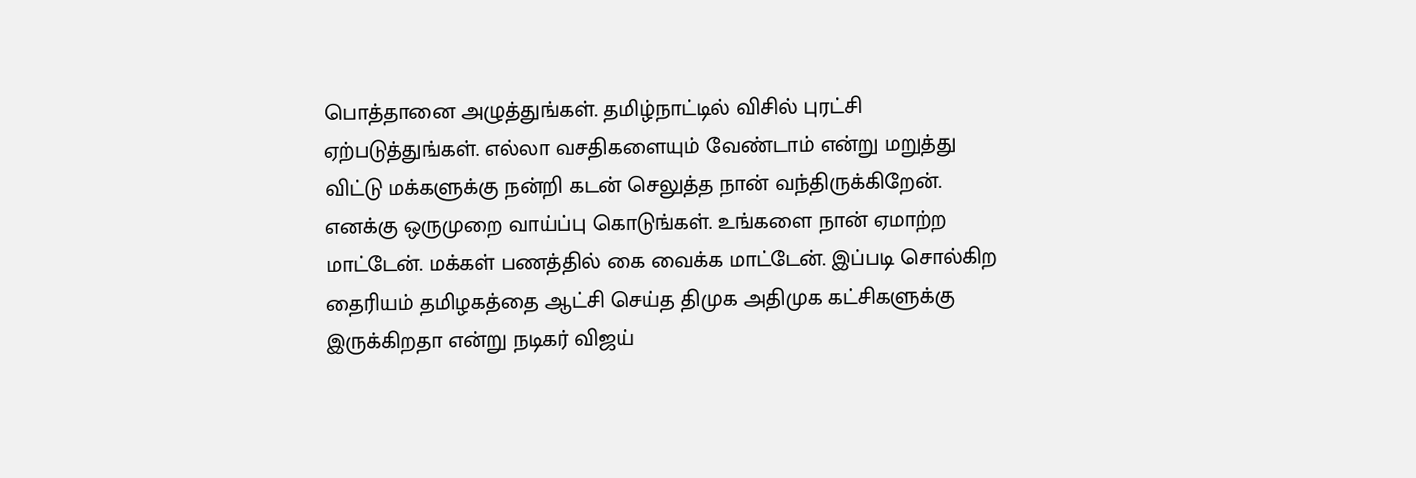பொத்தானை அழுத்துங்கள். தமிழ்நாட்டில் விசில் புரட்சி ஏற்படுத்துங்கள். எல்லா வசதிகளையும் வேண்டாம் என்று மறுத்து விட்டு மக்களுக்கு நன்றி கடன் செலுத்த நான் வந்திருக்கிறேன். எனக்கு ஒருமுறை வாய்ப்பு கொடுங்கள். உங்களை நான் ஏமாற்ற மாட்டேன். மக்கள் பணத்தில் கை வைக்க மாட்டேன். இப்படி சொல்கிற தைரியம் தமிழகத்தை ஆட்சி செய்த திமுக அதிமுக கட்சிகளுக்கு இருக்கிறதா என்று நடிகர் விஜய்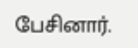பேசினார்.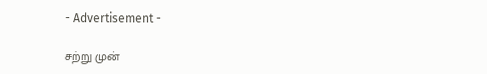- Advertisement -

சற்று முன்